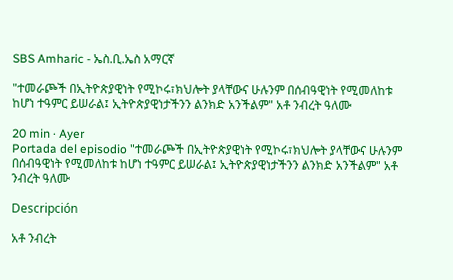SBS Amharic - ኤስ.ቢ.ኤስ አማርኛ

"ተመራጮች በኢትዮጵያዊነት የሚኮሩ፣ክህሎት ያላቸውና ሁሉንም በሰብዓዊነት የሚመለከቱ ከሆነ ተዓምር ይሠራል፤ ኢትዮጵያዊነታችንን ልንክድ አንችልም" አቶ ንብረት ዓለሙ

20 min · Ayer
Portada del episodio "ተመራጮች በኢትዮጵያዊነት የሚኮሩ፣ክህሎት ያላቸውና ሁሉንም በሰብዓዊነት የሚመለከቱ ከሆነ ተዓምር ይሠራል፤ ኢትዮጵያዊነታችንን ልንክድ አንችልም" አቶ ንብረት ዓለሙ

Descripción

አቶ ንብረት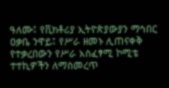ዓለሙ፤ የቪክቶሪያ ኢትዮጵያውያን ማኅበር ዐቃቤ ንዋይ፤ የሥራ ዘመኑ ሊጠናቀቅ የተቃረበውን የሥራ አስፈፃሚ ኮሚቴ ተተኪዎችን ለማስመረጥ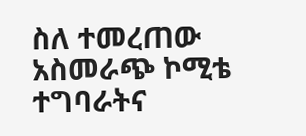ስለ ተመረጠው አስመራጭ ኮሚቴ ተግባራትና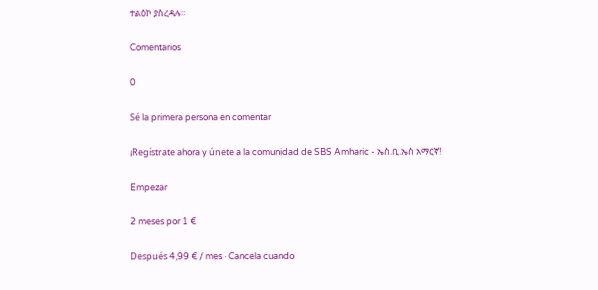ተልዕኮ ያስረዳሉ።

Comentarios

0

Sé la primera persona en comentar

¡Regístrate ahora y únete a la comunidad de SBS Amharic - ኤስ.ቢ.ኤስ አማርኛ!

Empezar

2 meses por 1 €

Después 4,99 € / mes · Cancela cuando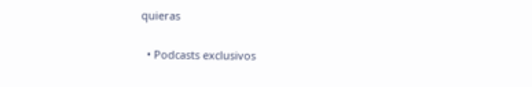quieras

  • Podcasts exclusivos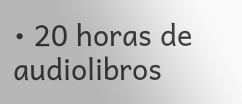• 20 horas de audiolibros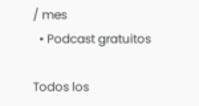/ mes
  • Podcast gratuitos

Todos los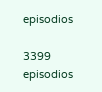episodios

3399 episodios